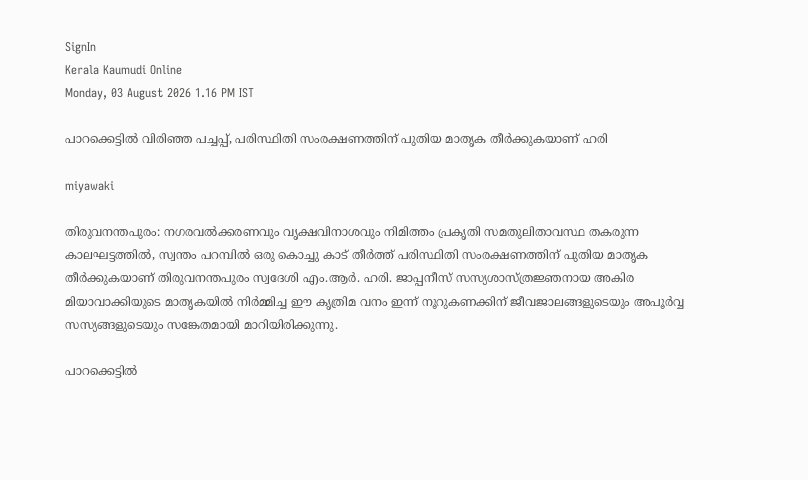SignIn
Kerala Kaumudi Online
Monday, 03 August 2026 1.16 PM IST

പാറക്കെട്ടിൽ വിരിഞ്ഞ പച്ചപ്പ്, പരിസ്ഥിതി സംരക്ഷണത്തിന് പുതിയ മാതൃക തീർക്കുകയാണ് ഹരി

miyawaki

തിരുവനന്തപുരം: നഗരവൽക്കരണവും വൃക്ഷവിനാശവും നിമിത്തം പ്രകൃതി സമതുലിതാവസ്ഥ തകരുന്ന കാലഘട്ടത്തിൽ, സ്വന്തം പറമ്പിൽ ഒരു കൊച്ചു കാട് തീർത്ത് പരിസ്ഥിതി സംരക്ഷണത്തിന് പുതിയ മാതൃക തീർക്കുകയാണ് തിരുവനന്തപുരം സ്വദേശി എം.ആർ. ഹരി. ജാപ്പനീസ് സസ്യശാസ്ത്രജ്ഞനായ അകിര മിയാവാക്കിയുടെ മാതൃകയിൽ നിർമ്മിച്ച ഈ കൃത്രിമ വനം ഇന്ന് നൂറുകണക്കിന് ജീവജാലങ്ങളുടെയും അപൂർവ്വ സസ്യങ്ങളുടെയും സങ്കേതമായി മാറിയിരിക്കുന്നു.

പാറക്കെട്ടിൽ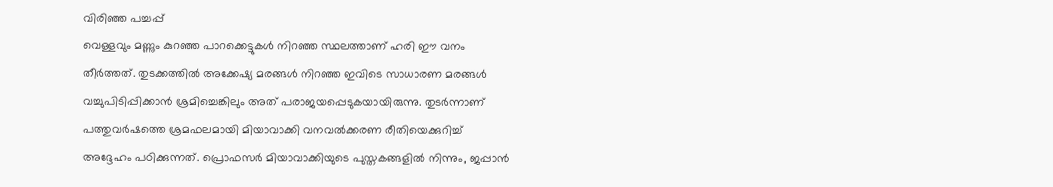വിരിഞ്ഞ പച്ചപ്പ്
വെള്ളവും മണ്ണും കുറഞ്ഞ പാറക്കെട്ടുകൾ നിറഞ്ഞ സ്ഥലത്താണ് ഹരി ഈ വനം തീർത്തത്. തുടക്കത്തിൽ അക്കേഷ്യ മരങ്ങൾ നിറഞ്ഞ ഇവിടെ സാധാരണ മരങ്ങൾ വച്ചുപിടിപ്പിക്കാൻ ശ്രമിച്ചെങ്കിലും അത് പരാജയപ്പെടുകയായിരുന്നു. തുടർന്നാണ് പത്തുവർഷത്തെ ശ്രമഫലമായി മിയാവാക്കി വനവൽക്കരണ രീതിയെക്കുറിച്ച് അദ്ദേഹം പഠിക്കുന്നത്. പ്രൊഫസർ മിയാവാക്കിയുടെ പുസ്തകങ്ങളിൽ നിന്നും, ജപ്പാൻ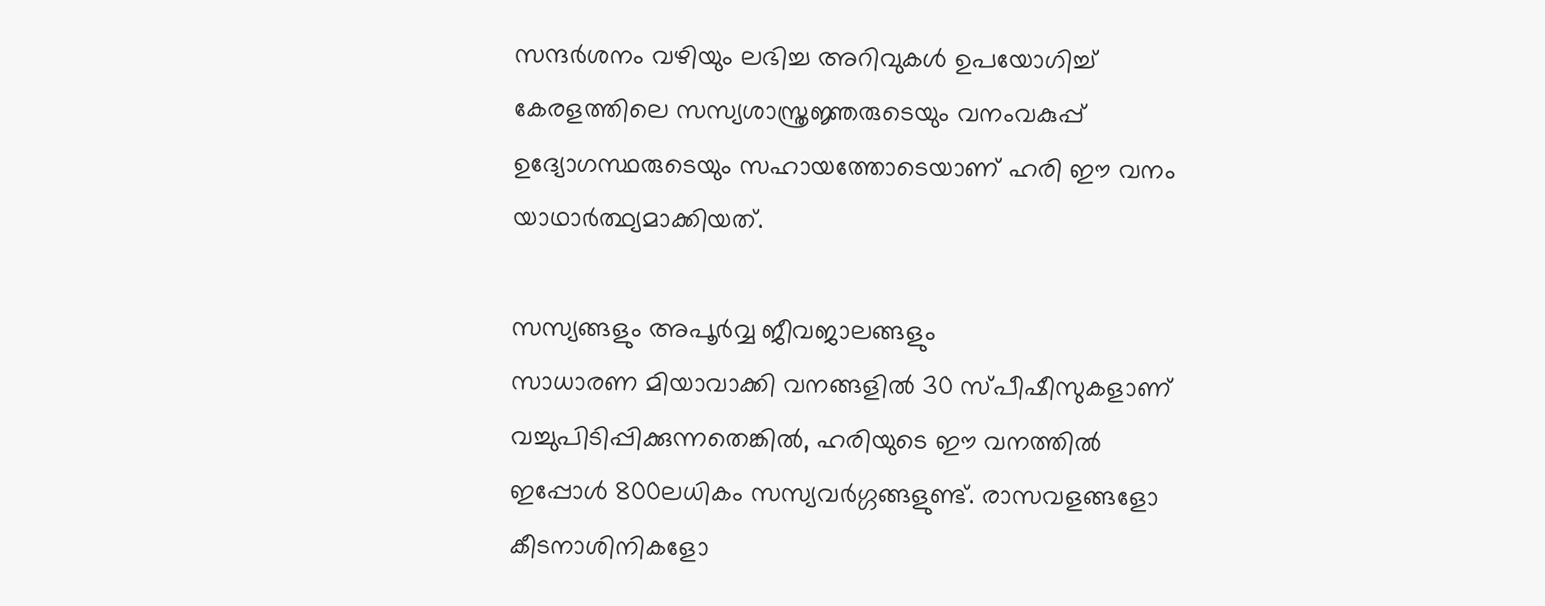സന്ദർശനം വഴിയും ലഭിച്ച അറിവുകൾ ഉപയോഗിച്ച് കേരളത്തിലെ സസ്യശാസ്ത്രജ്ഞരുടെയും വനംവകുപ്പ് ഉദ്യോഗസ്ഥരുടെയും സഹായത്തോടെയാണ് ഹരി ഈ വനം യാഥാർത്ഥ്യമാക്കിയത്.

സസ്യങ്ങളും അപൂർവ്വ ജീവജാലങ്ങളും
സാധാരണ മിയാവാക്കി വനങ്ങളിൽ 30 സ്പീഷീസുകളാണ് വച്ചുപിടിപ്പിക്കുന്നതെങ്കിൽ, ഹരിയുടെ ഈ വനത്തിൽ ഇപ്പോൾ 800ലധികം സസ്യവർഗ്ഗങ്ങളുണ്ട്. രാസവളങ്ങളോ കീടനാശിനികളോ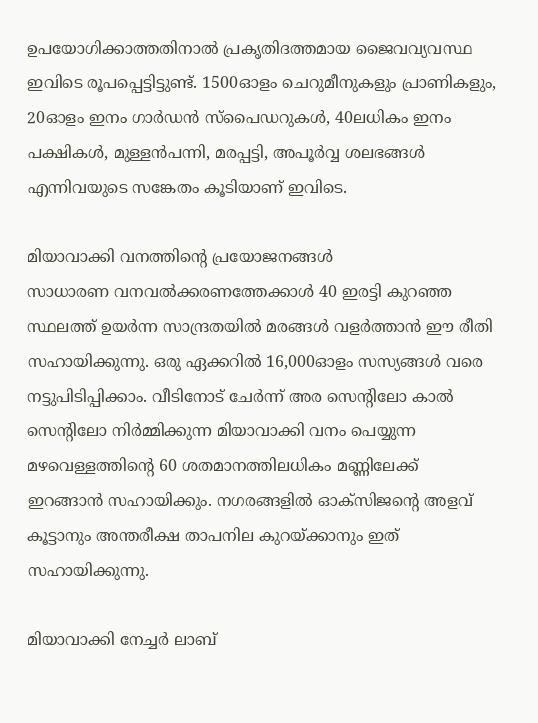ഉപയോഗിക്കാത്തതിനാൽ പ്രകൃതിദത്തമായ ജൈവവ്യവസ്ഥ ഇവിടെ രൂപപ്പെട്ടിട്ടുണ്ട്. 1500ഓളം ചെറുമീനുകളും പ്രാണികളും, 20ഓളം ഇനം ഗാർഡൻ സ്‌പൈഡറുകൾ, 40ലധികം ഇനം പക്ഷികൾ, മുള്ളൻപന്നി, മരപ്പട്ടി, അപൂർവ്വ ശലഭങ്ങൾ എന്നിവയുടെ സങ്കേതം കൂടിയാണ് ഇവിടെ.

മിയാവാക്കി വനത്തിന്റെ പ്രയോജനങ്ങൾ
സാധാരണ വനവൽക്കരണത്തേക്കാൾ 40 ഇരട്ടി കുറഞ്ഞ സ്ഥലത്ത് ഉയർന്ന സാന്ദ്രതയിൽ മരങ്ങൾ വളർത്താൻ ഈ രീതി സഹായിക്കുന്നു. ഒരു ഏക്കറിൽ 16,000ഓളം സസ്യങ്ങൾ വരെ നട്ടുപിടിപ്പിക്കാം. വീടിനോട് ചേർന്ന് അര സെന്റിലോ കാൽ സെന്റിലോ നിർമ്മിക്കുന്ന മിയാവാക്കി വനം പെയ്യുന്ന മഴവെള്ളത്തിന്റെ 60 ശതമാനത്തിലധികം മണ്ണിലേക്ക് ഇറങ്ങാൻ സഹായിക്കും. നഗരങ്ങളിൽ ഓക്സിജന്റെ അളവ് കൂട്ടാനും അന്തരീക്ഷ താപനില കുറയ്ക്കാനും ഇത് സഹായിക്കുന്നു.

മിയാവാക്കി നേച്ചർ ലാബ്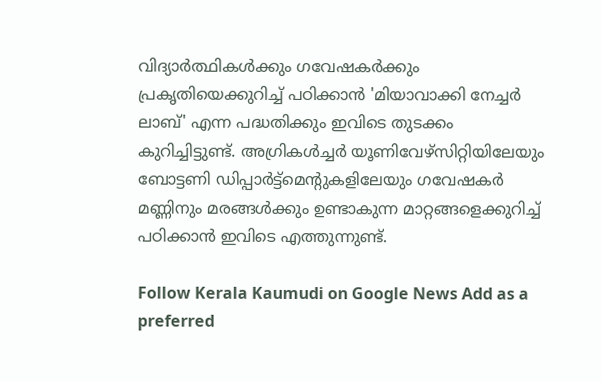വിദ്യാർത്ഥികൾക്കും ഗവേഷകർക്കും പ്രകൃതിയെക്കുറിച്ച് പഠിക്കാൻ 'മിയാവാക്കി നേച്ചർ ലാബ്' എന്ന പദ്ധതിക്കും ഇവിടെ തുടക്കം കുറിച്ചിട്ടുണ്ട്. അഗ്രികൾച്ചർ യൂണിവേഴ്സിറ്റിയിലേയും ബോട്ടണി ഡിപ്പാർട്ട്‌മെന്റുകളിലേയും ഗവേഷകർ മണ്ണിനും മരങ്ങൾക്കും ഉണ്ടാകുന്ന മാറ്റങ്ങളെക്കുറിച്ച് പഠിക്കാൻ ഇവിടെ എത്തുന്നുണ്ട്.

Follow Kerala Kaumudi on Google News Add as a preferred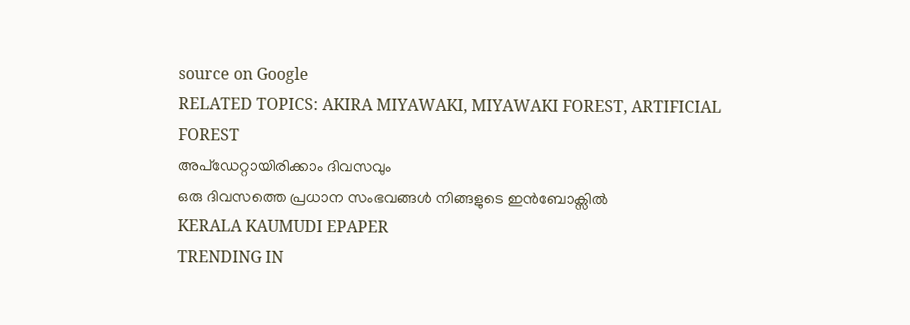source on Google
RELATED TOPICS: AKIRA MIYAWAKI, MIYAWAKI FOREST, ARTIFICIAL FOREST
അപ്ഡേറ്റായിരിക്കാം ദിവസവും
ഒരു ദിവസത്തെ പ്രധാന സംഭവങ്ങൾ നിങ്ങളുടെ ഇൻബോക്സിൽ
KERALA KAUMUDI EPAPER
TRENDING IN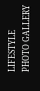LIFESTYLE
PHOTO GALLERY